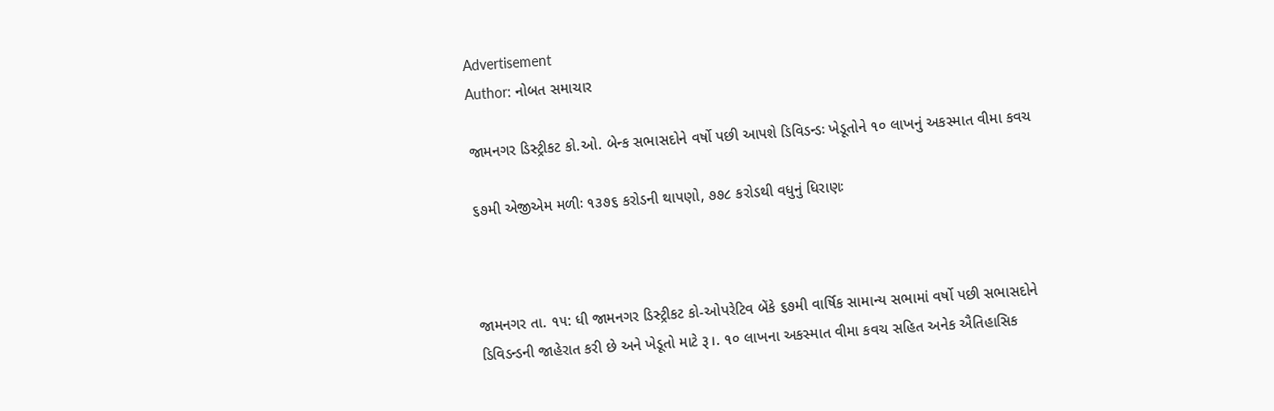Advertisement
Author: નોબત સમાચાર

જામનગર ડિસ્ટ્રીકટ કો.ઓ. બેન્ક સભાસદોને વર્ષો પછી આપશે ડિવિડન્ડઃ ખેડૂતોને ૧૦ લાખનું અકસ્માત વીમા કવચ

૬૭મી એજીએમ મળીઃ ૧૩૭૬ કરોડની થાપણો, ૭૭૮ કરોડથી વધુનું ધિરાણઃ



જામનગર તા. ૧૫: ધી જામનગર ડિસ્ટ્રીકટ કો-ઓપરેટિવ બેંકે ૬૭મી વાર્ષિક સામાન્ય સભામાં વર્ષો પછી સભાસદોને ડિવિડન્ડની જાહેરાત કરી છે અને ખેડૂતો માટે રૂ।. ૧૦ લાખના અકસ્માત વીમા કવચ સહિત અનેક ઐતિહાસિક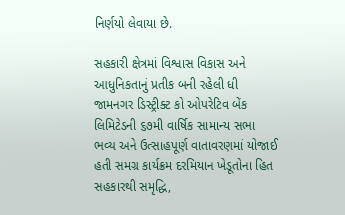નિર્ણયો લેવાયા છે.

સહકારી ક્ષેત્રમાં વિશ્વાસ વિકાસ અને આધુનિકતાનું પ્રતીક બની રહેલી ધી જામનગર ડિસ્ટ્રીક્ટ કો ઓપરેટિવ બેંક લિમિટેડની ૬૭મી વાર્ષિક સામાન્ય સભા ભવ્ય અને ઉત્સાહપૂર્ણ વાતાવરણમાં યોજાઈ હતી સમગ્ર કાર્યક્રમ દરમિયાન ખેડૂતોના હિત સહકારથી સમૃદ્ધિ,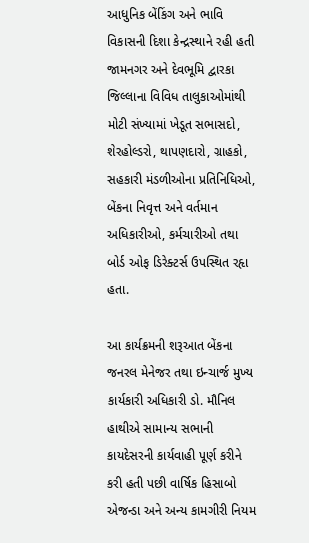આધુનિક બેંકિંગ અને ભાવિ વિકાસની દિશા કેન્દ્રસ્થાને રહી હતી જામનગર અને દેવભૂમિ દ્વારકા જિલ્લાના વિવિધ તાલુકાઓમાંથી મોટી સંખ્યામાં ખેડૂત સભાસદો, શેરહોલ્ડરો, થાપણદારો, ગ્રાહકો, સહકારી મંડળીઓના પ્રતિનિધિઓ, બેંકના નિવૃત્ત અને વર્તમાન અધિકારીઓ, કર્મચારીઓ તથા બોર્ડ ઓફ ડિરેક્ટર્સ ઉપસ્થિત રહૃા હતા.

આ કાર્યક્રમની શરૂઆત બેંકના જનરલ મેનેજર તથા ઇન્ચાર્જ મુખ્ય કાર્યકારી અધિકારી ડો. મૌનિલ હાથીએ સામાન્ય સભાની કાયદેસરની કાર્યવાહી પૂર્ણ કરીને કરી હતી પછી વાર્ષિક હિસાબો એજન્ડા અને અન્ય કામગીરી નિયમ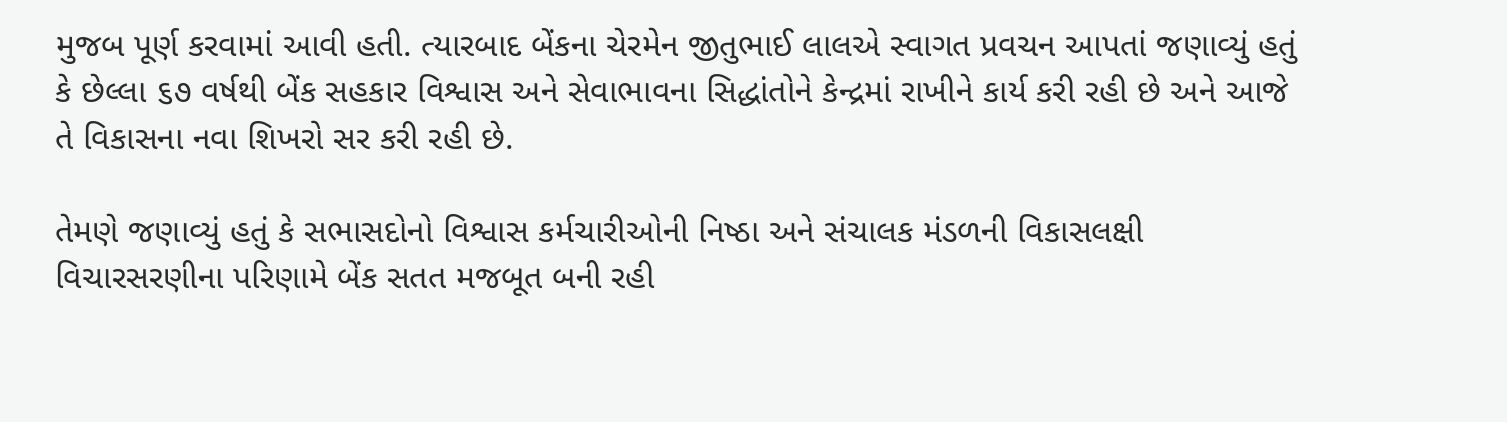મુજબ પૂર્ણ કરવામાં આવી હતી. ત્યારબાદ બેંકના ચેરમેન જીતુભાઈ લાલએ સ્વાગત પ્રવચન આપતાં જણાવ્યું હતું કે છેલ્લા ૬૭ વર્ષથી બેંક સહકાર વિશ્વાસ અને સેવાભાવના સિદ્ધાંતોને કેન્દ્રમાં રાખીને કાર્ય કરી રહી છે અને આજે તે વિકાસના નવા શિખરો સર કરી રહી છે.

તેમણે જણાવ્યું હતું કે સભાસદોનો વિશ્વાસ કર્મચારીઓની નિષ્ઠા અને સંચાલક મંડળની વિકાસલક્ષી વિચારસરણીના પરિણામે બેંક સતત મજબૂત બની રહી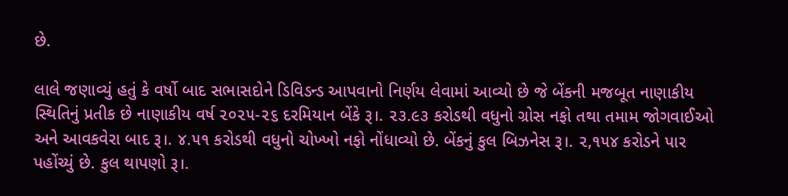છે.

લાલે જણાવ્યું હતું કે વર્ષો બાદ સભાસદોને ડિવિડન્ડ આપવાનો નિર્ણય લેવામાં આવ્યો છે જે બેંકની મજબૂત નાણાકીય સ્થિતિનું પ્રતીક છે નાણાકીય વર્ષ ૨૦૨૫-૨૬ દરમિયાન બેંકે રૂ।. ૨૩.૯૩ કરોડથી વધુનો ગ્રોસ નફો તથા તમામ જોગવાઈઓ અને આવકવેરા બાદ રૂ।. ૪.૫૧ કરોડથી વધુનો ચોખ્ખો નફો નોંધાવ્યો છે. બેંકનું કુલ બિઝનેસ રૂ।. ૨,૧૫૪ કરોડને પાર પહોંચ્યું છે. કુલ થાપણો રૂ।.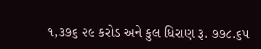૧,૩૭૬ ૨૯ કરોડ અને કુલ ધિરાણ રૂ. ૭૭૮.૬૫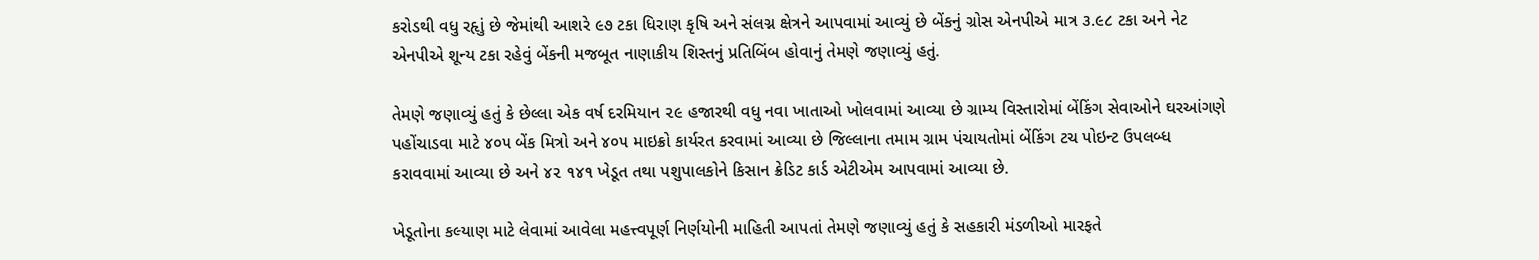કરોડથી વધુ રહૃાું છે જેમાંથી આશરે ૯૭ ટકા ધિરાણ કૃષિ અને સંલગ્ન ક્ષેત્રને આપવામાં આવ્યું છે બેંકનું ગ્રોસ એનપીએ માત્ર ૩.૯૮ ટકા અને નેટ એનપીએ શૂન્ય ટકા રહેવું બેંકની મજબૂત નાણાકીય શિસ્તનું પ્રતિબિંબ હોવાનું તેમણે જણાવ્યું હતું.

તેમણે જણાવ્યું હતું કે છેલ્લા એક વર્ષ દરમિયાન ૨૯ હજારથી વધુ નવા ખાતાઓ ખોલવામાં આવ્યા છે ગ્રામ્ય વિસ્તારોમાં બેંકિંગ સેવાઓને ઘરઆંગણે પહોંચાડવા માટે ૪૦૫ બેંક મિત્રો અને ૪૦૫ માઇક્રો કાર્યરત કરવામાં આવ્યા છે જિલ્લાના તમામ ગ્રામ પંચાયતોમાં બેંકિંગ ટચ પોઇન્ટ ઉપલબ્ધ કરાવવામાં આવ્યા છે અને ૪૨ ૧૪૧ ખેડૂત તથા પશુપાલકોને કિસાન ક્રેડિટ કાર્ડ એટીએમ આપવામાં આવ્યા છે.

ખેડૂતોના કલ્યાણ માટે લેવામાં આવેલા મહત્ત્વપૂર્ણ નિર્ણયોની માહિતી આપતાં તેમણે જણાવ્યું હતું કે સહકારી મંડળીઓ મારફતે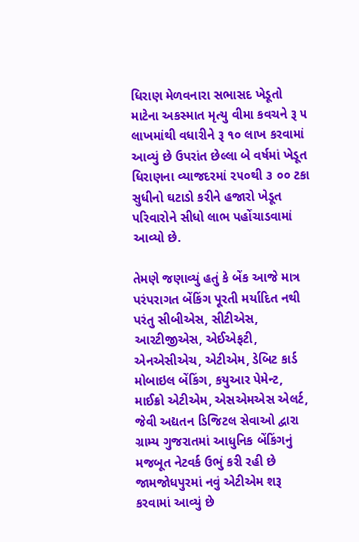ધિરાણ મેળવનારા સભાસદ ખેડૂતો માટેના અકસ્માત મૃત્યુ વીમા કવચને રૂ ૫ લાખમાંથી વધારીને રૂ ૧૦ લાખ કરવામાં આવ્યું છે ઉપરાંત છેલ્લા બે વર્ષમાં ખેડૂત ધિરાણના વ્યાજદરમાં ૨૫૦થી ૩ ૦૦ ટકા સુધીનો ઘટાડો કરીને હજારો ખેડૂત પરિવારોને સીધો લાભ પહોંચાડવામાં આવ્યો છે.

તેમણે જણાવ્યું હતું કે બેંક આજે માત્ર પરંપરાગત બેંકિંગ પૂરતી મર્યાદિત નથી પરંતુ સીબીએસ, સીટીએસ, આરટીજીએસ, એઈએફટી, એનએસીએચ, એટીએમ, ડેબિટ કાર્ડ મોબાઇલ બેંકિંગ, કયુઆર પેમેન્ટ, માઈક્રો એટીએમ, એસએમએસ એલર્ટ, જેવી અદ્યતન ડિજિટલ સેવાઓ દ્વારા ગ્રામ્ય ગુજરાતમાં આધુનિક બેંકિંગનું મજબૂત નેટવર્ક ઉભું કરી રહી છે જામજોધપુરમાં નવું એટીએમ શરૂ કરવામાં આવ્યું છે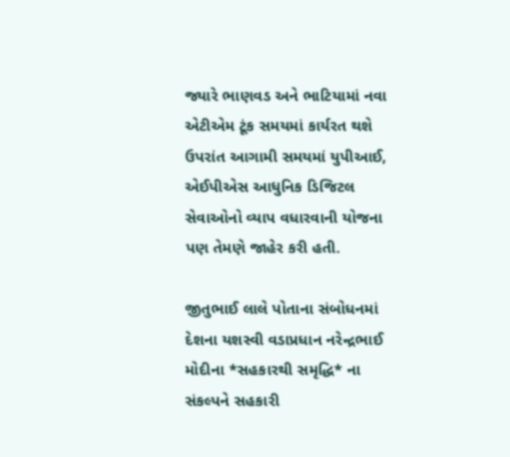જ્યારે ભાણવડ અને ભાટિયામાં નવા એટીએમ ટૂંક સમયમાં કાર્યરત થશે ઉપરાંત આગામી સમયમાં યુપીઆઈ, એઈપીએસ આધુનિક ડિજિટલ સેવાઓનો વ્યાપ વધારવાની યોજના પણ તેમણે જાહેર કરી હતી.

જીતુભાઈ લાલે પોતાના સંબોધનમાં દેશના યશસ્વી વડાપ્રધાન નરેન્દ્રભાઈ મોદીના *સહકારથી સમૃદ્ધિ* ના સંકલ્પને સહકારી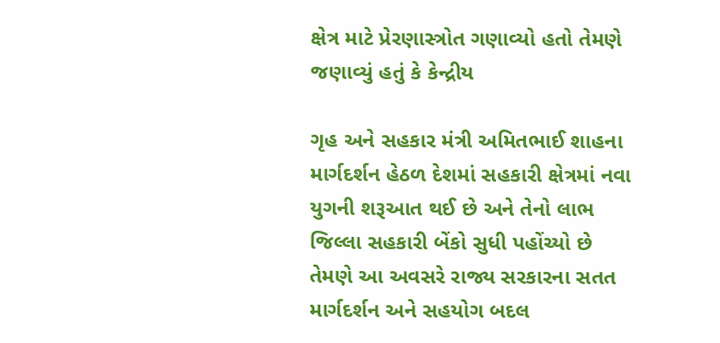ક્ષેત્ર માટે પ્રેરણાસ્ત્રોત ગણાવ્યો હતો તેમણે જણાવ્યું હતું કે કેન્દ્રીય

ગૃહ અને સહકાર મંત્રી અમિતભાઈ શાહના માર્ગદર્શન હેઠળ દેશમાં સહકારી ક્ષેત્રમાં નવા યુગની શરૂઆત થઈ છે અને તેનો લાભ જિલ્લા સહકારી બેંકો સુધી પહોંચ્યો છે તેમણે આ અવસરે રાજ્ય સરકારના સતત માર્ગદર્શન અને સહયોગ બદલ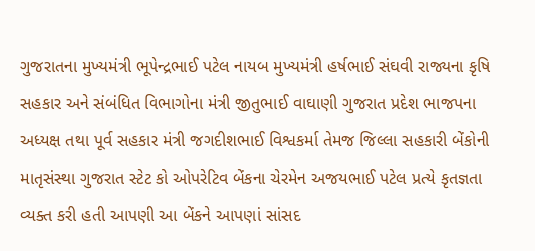ગુજરાતના મુખ્યમંત્રી ભૂપેન્દ્રભાઈ પટેલ નાયબ મુખ્યમંત્રી હર્ષભાઈ સંઘવી રાજ્યના કૃષિ સહકાર અને સંબંધિત વિભાગોના મંત્રી જીતુભાઈ વાઘાણી ગુજરાત પ્રદેશ ભાજપના અધ્યક્ષ તથા પૂર્વ સહકાર મંત્રી જગદીશભાઈ વિશ્વકર્મા તેમજ જિલ્લા સહકારી બેંકોની માતૃસંસ્થા ગુજરાત સ્ટેટ કો ઓપરેટિવ બેંકના ચેરમેન અજયભાઈ પટેલ પ્રત્યે કૃતજ્ઞતા વ્યક્ત કરી હતી આપણી આ બેંકને આપણાં સાંસદ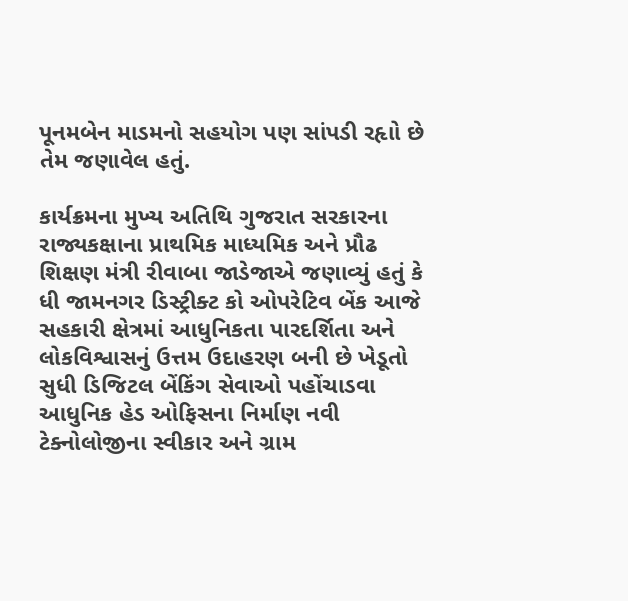પૂનમબેન માડમનો સહયોગ પણ સાંપડી રહૃાો છે તેમ જણાવેલ હતું.

કાર્યક્રમના મુખ્ય અતિથિ ગુજરાત સરકારના રાજ્યકક્ષાના પ્રાથમિક માધ્યમિક અને પ્રૌઢ શિક્ષણ મંત્રી રીવાબા જાડેજાએ જણાવ્યું હતું કે ધી જામનગર ડિસ્ટ્રીક્ટ કો ઓપરેટિવ બેંક આજે સહકારી ક્ષેત્રમાં આધુનિકતા પારદર્શિતા અને લોકવિશ્વાસનું ઉત્તમ ઉદાહરણ બની છે ખેડૂતો સુધી ડિજિટલ બેંકિંગ સેવાઓ પહોંચાડવા આધુનિક હેડ ઓફિસના નિર્માણ નવી ટેક્નોલોજીના સ્વીકાર અને ગ્રામ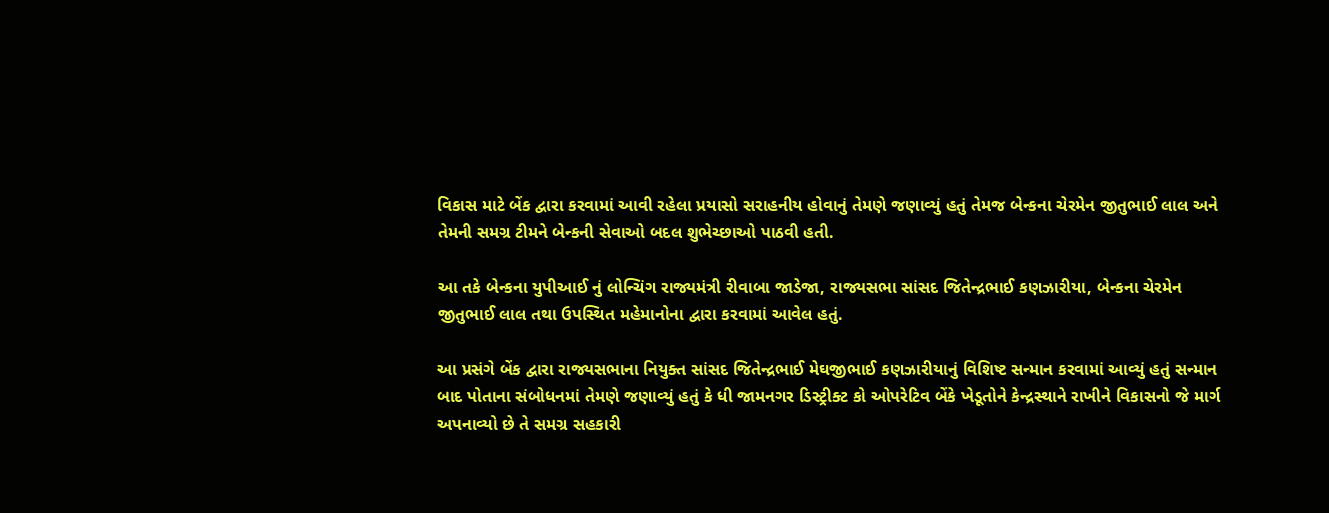વિકાસ માટે બેંક દ્વારા કરવામાં આવી રહેલા પ્રયાસો સરાહનીય હોવાનું તેમણે જણાવ્યું હતું તેમજ બેન્કના ચેરમેન જીતુભાઈ લાલ અને તેમની સમગ્ર ટીમને બેન્કની સેવાઓ બદલ શુભેચ્છાઓ પાઠવી હતી.

આ તકે બેન્કના યુપીઆઈ નું લોન્ચિંગ રાજ્યમંત્રી રીવાબા જાડેજા, રાજ્યસભા સાંસદ જિતેન્દ્રભાઈ કણઝારીયા, બેન્કના ચેરમેન જીતુભાઈ લાલ તથા ઉપસ્થિત મહેમાનોના દ્વારા કરવામાં આવેલ હતું.

આ પ્રસંગે બેંક દ્વારા રાજ્યસભાના નિયુક્ત સાંસદ જિતેન્દ્રભાઈ મેઘજીભાઈ કણઝારીયાનું વિશિષ્ટ સન્માન કરવામાં આવ્યું હતું સન્માન બાદ પોતાના સંબોધનમાં તેમણે જણાવ્યું હતું કે ધી જામનગર ડિસ્ટ્રીક્ટ કો ઓપરેટિવ બેંકે ખેડૂતોને કેન્દ્રસ્થાને રાખીને વિકાસનો જે માર્ગ અપનાવ્યો છે તે સમગ્ર સહકારી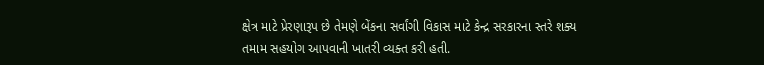ક્ષેત્ર માટે પ્રેરણારૂપ છે તેમણે બેંકના સર્વાંગી વિકાસ માટે કેન્દ્ર સરકારના સ્તરે શક્ય તમામ સહયોગ આપવાની ખાતરી વ્યક્ત કરી હતી.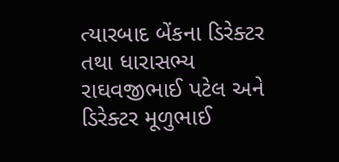ત્યારબાદ બેંકના ડિરેક્ટર તથા ધારાસભ્ય રાઘવજીભાઈ પટેલ અને ડિરેક્ટર મૂળુભાઈ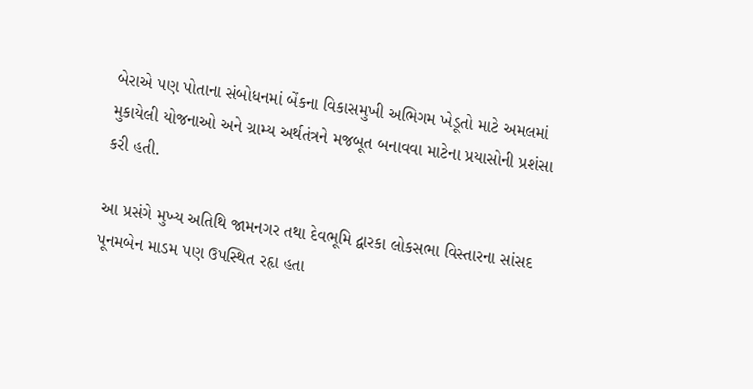બેરાએ પણ પોતાના સંબોધનમાં બેંકના વિકાસમુખી અભિગમ ખેડૂતો માટે અમલમાં મુકાયેલી યોજનાઓ અને ગ્રામ્ય અર્થતંત્રને મજબૂત બનાવવા માટેના પ્રયાસોની પ્રશંસા કરી હતી.

આ પ્રસંગે મુખ્ય અતિથિ જામનગર તથા દેવભૂમિ દ્વારકા લોકસભા વિસ્તારના સાંસદ પૂનમબેન માડમ પણ ઉપસ્થિત રહૃા હતા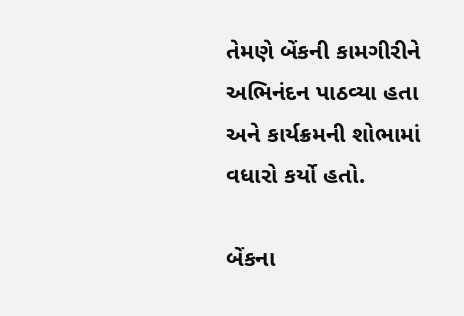તેમણે બેંકની કામગીરીને અભિનંદન પાઠવ્યા હતા અને કાર્યક્રમની શોભામાં વધારો કર્યો હતો.

બેંકના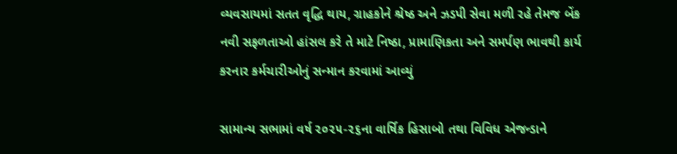વ્યવસાયમાં સતત વૃદ્ધિ થાય, ગ્રાહકોને શ્રેષ્ઠ અને ઝડપી સેવા મળી રહે તેમજ બેંક નવી સફળતાઓ હાંસલ કરે તે માટે નિષ્ઠા, પ્રામાણિકતા અને સમર્પણ ભાવથી કાર્ય કરનાર કર્મચારીઓનું સન્માન કરવામાં આવ્યું

સામાન્ય સભામાં વર્ષ ૨૦૨૫-૨૬ના વાર્ષિક હિસાબો તથા વિવિધ એજન્ડાને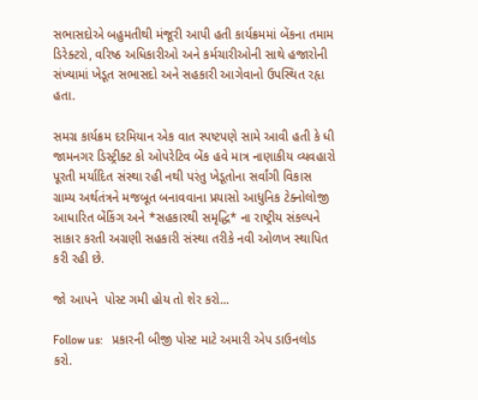સભાસદોએ બહુમતીથી મંજૂરી આપી હતી કાર્યક્રમમાં બેંકના તમામ ડિરેક્ટરો, વરિષ્ઠ અધિકારીઓ અને કર્મચારીઓની સાથે હજારોની સંખ્યામાં ખેડૂત સભાસદો અને સહકારી આગેવાનો ઉપસ્થિત રહૃા હતા.

સમગ્ર કાર્યક્રમ દરમિયાન એક વાત સ્પષ્ટપણે સામે આવી હતી કે ધી જામનગર ડિસ્ટ્રીક્ટ કો ઓપરેટિવ બેંક હવે માત્ર નાણાકીય વ્યવહારો પૂરતી મર્યાદિત સંસ્થા રહી નથી પરંતુ ખેડૂતોના સર્વાંગી વિકાસ ગ્રામ્ય અર્થતંત્રને મજબૂત બનાવવાના પ્રયાસો આધુનિક ટેક્નોલોજી આધારિત બેંકિંગ અને *સહકારથી સમૃદ્ધિ* ના રાષ્ટ્રીય સંકલ્પને સાકાર કરતી અગ્રણી સહકારી સંસ્થા તરીકે નવી ઓળખ સ્થાપિત કરી રહી છે.

જો આપને  પોસ્ટ ગમી હોય તો શેર કરો...

Follow us:   પ્રકારની બીજી પોસ્ટ માટે અમારી એપ ડાઉનલોડ કરો.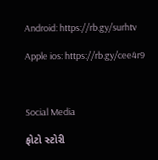Android: https://rb.gy/surhtv

Apple ios: https://rb.gy/cee4r9



Social Media

ફોટો સ્ટોરી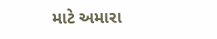માટે અમારા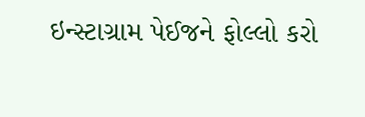ઇન્સ્ટાગ્રામ પેઈજને ફોલ્લો કરો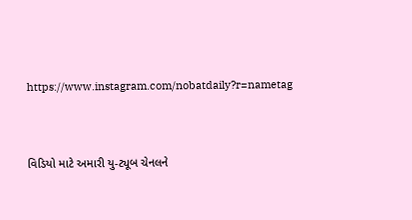https://www.instagram.com/nobatdaily?r=nametag



વિડિયો માટે અમારી યુ-ટ્યૂબ ચેનલને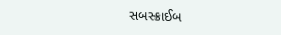સબસ્ક્રાઈબ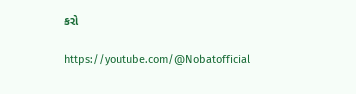કરો

https://youtube.com/@Nobatofficial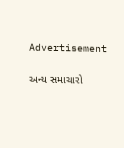Advertisement

અન્ય સમાચારો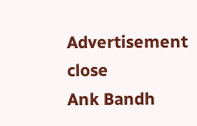Advertisement
close
Ank Bandh